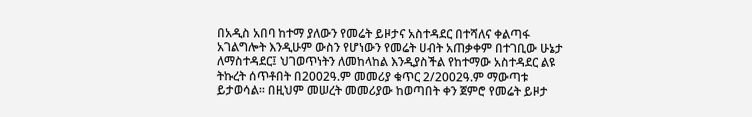በአዲስ አበባ ከተማ ያለውን የመሬት ይዞታና አስተዳደር በተሻለና ቀልጣፋ አገልግሎት እንዲሁም ውስን የሆነውን የመሬት ሀብት አጠቃቀም በተገቢው ሁኔታ ለማስተዳደር፤ ህገወጥነትን ለመከላከል እንዲያስችል የከተማው አስተዳደር ልዩ ትኩረት ሰጥቶበት በ2002ዓ.ም መመሪያ ቁጥር 2/2002ዓ.ም ማውጣቱ ይታወሳል፡፡ በዚህም መሠረት መመሪያው ከወጣበት ቀን ጀምሮ የመሬት ይዞታ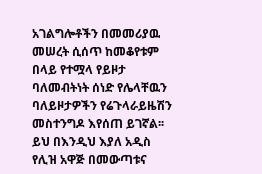አገልግሎቶችን በመመሪያዉ መሠረት ሲሰጥ ከመቆየቱም በላይ የተሟላ የይዞታ ባለመብትነት ሰነድ የሌላቸዉን ባለይዞታዎችን የሬጉላራይዜሽን መስተንግዶ እየሰጠ ይገኛል፡፡
ይህ በእንዲህ እያለ አዲስ የሊዝ አዋጅ በመውጣቱና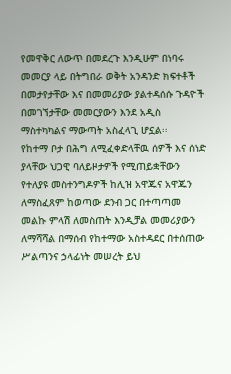የመዋቅር ለውጥ በመደረጉ እንዲሁም በነባሩ መመርያ ላይ በትግበራ ወቅት አንዳንድ ክፍተቶች በመታየታቸው እና በመመሪያው ያልተዳሰሱ ጉዳዮች በመገኘታቸው መመርያውን እንደ አዲስ ማስተካካልና ማውጣት አስፈላጊ ሆኗል፡፡
የከተማ ቦታ በሕግ ለሚፈቀድላቸዉ ሰዎች እና ሰነድ ያላቸው ህጋዊ ባለይዞታዎች የሚጠይቋቸውን የተለያዩ መስተንግዶዎች ከሊዝ አዋጁና አዋጁን ለማስፈጸም ከወጣው ደንብ ጋር በተጣጣመ መልኩ ምላሽ ለመስጠት እንዲቻል መመሪያውን ለማሻሻል በማሰብ የከተማው አስተዳደር በተሰጠው ሥልጣንና ኃላፊነት መሠረት ይህ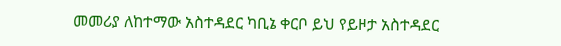መመሪያ ለከተማው አስተዳደር ካቢኔ ቀርቦ ይህ የይዞታ አስተዳደር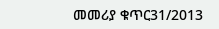መመሪያ ቁጥር31/2013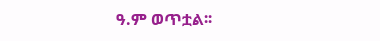ዓ.ም ወጥቷል፡፡